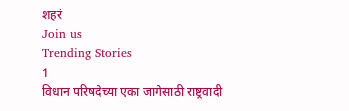शहरं
Join us
Trending Stories
1
विधान परिषदेच्या एका जागेसाठी राष्ट्रवादी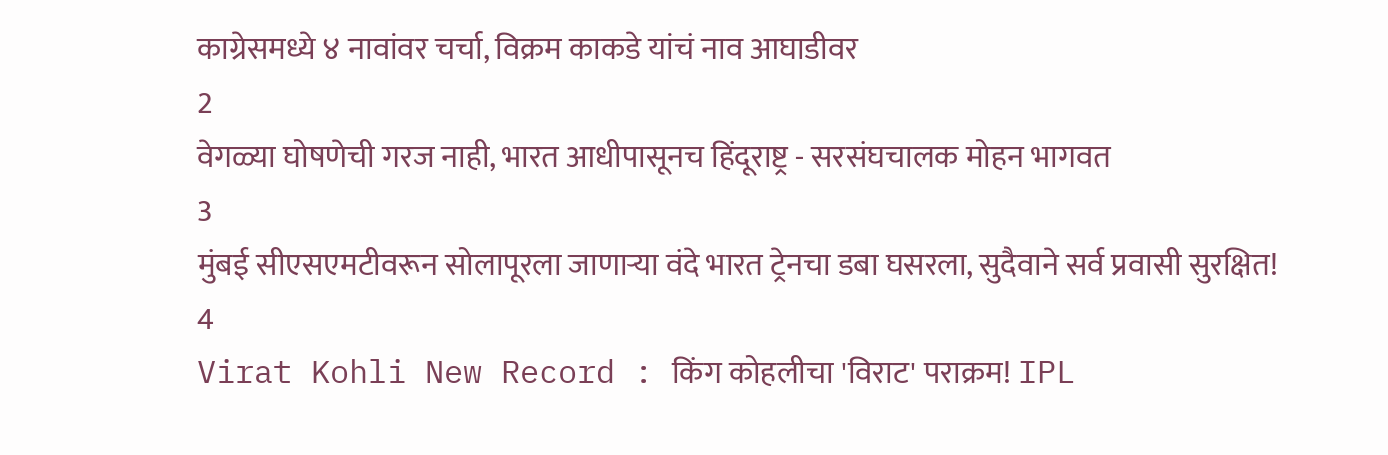काग्रेसमध्ये ४ नावांवर चर्चा, विक्रम काकडे यांचं नाव आघाडीवर
2
वेगळ्या घोषणेची गरज नाही, भारत आधीपासूनच हिंदूराष्ट्र - सरसंघचालक मोहन भागवत
3
मुंबई सीएसएमटीवरून सोलापूरला जाणाऱ्या वंदे भारत ट्रेनचा डबा घसरला, सुदैवाने सर्व प्रवासी सुरक्षित!
4
Virat Kohli New Record : किंग कोहलीचा 'विराट' पराक्रम! IPL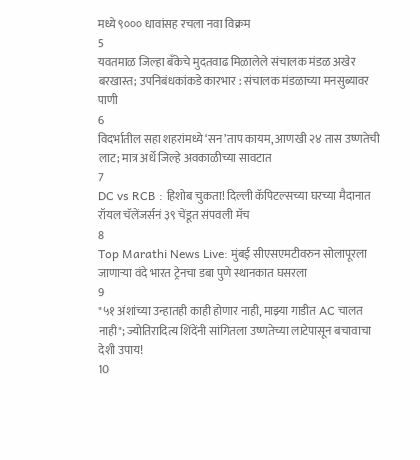मध्ये ९००० धावांसह रचला नवा विक्रम
5
यवतमाळ जिल्हा बँकेचे मुदतवाढ मिळालेले संचालक मंडळ अखेर बरखास्त; उपनिबंधकांकडे कारभार : संचालक मंडळाच्या मनसुब्यावर पाणी
6
विदर्भातील सहा शहरांमध्ये ‘सन’ताप कायम, आणखी २४ तास उष्णतेची लाट; मात्र अर्धे जिल्हे अवकाळीच्या सावटात
7
DC vs RCB : हिशोब चुकता! दिल्ली कॅपिटल्सच्या घरच्या मैदानात रॉयल चॅलेंजर्सनं ३९ चेंडूत संपवली मॅच
8
Top Marathi News Live: मुंबई सीएसएमटीवरुन सोलापूरला जाणाऱ्या वंदे भारत ट्रेनचा डबा पुणे स्थानकात घसरला
9
"५१ अंशांच्या उन्हातही काही होणार नाही, माझ्या गाडीत AC चालत नाही"; ज्योतिरादित्य शिंदेंनी सांगितला उष्णतेच्या लाटेपासून बचावाचा देशी उपाय!
10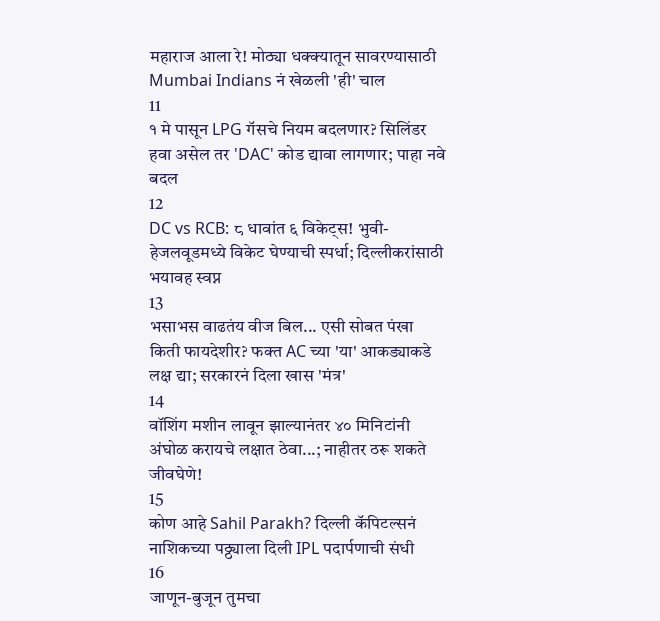महाराज आला रे! मोठ्या धक्क्यातून सावरण्यासाठी Mumbai Indians नं खेळली 'ही' चाल
11
१ मे पासून LPG गॅसचे नियम बदलणार? सिलिंडर हवा असेल तर 'DAC' कोड द्यावा लागणार; पाहा नवे बदल
12
DC vs RCB: ८ धावांत ६ विकेट्स! भुवी-हेजलवूडमध्ये विकेट घेण्याची स्पर्धा; दिल्लीकरांसाठी भयावह स्वप्न
13
भसाभस वाढतंय वीज बिल... एसी सोबत पंखा किती फायदेशीर? फक्त AC च्या 'या' आकड्याकडे लक्ष द्या; सरकारनं दिला खास 'मंत्र'
14
वॉशिंग मशीन लावून झाल्यानंतर ४० मिनिटांनी अंघोळ करायचे लक्षात ठेवा...; नाहीतर ठरू शकते जीवघेणे!
15
कोण आहे Sahil Parakh? दिल्ली कॅपिटल्सनं नाशिकच्या पठ्ठ्याला दिली IPL पदार्पणाची संधी
16
जाणून-बुजून तुमचा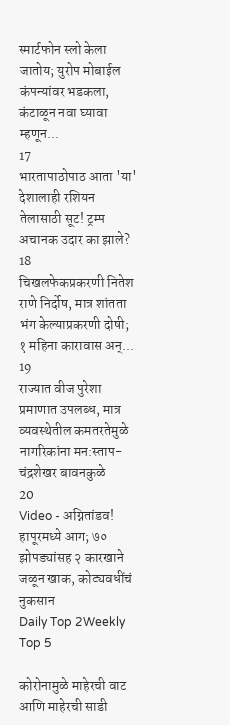स्मार्टफोन स्लो केला जातोय; युरोप मोबाईल कंपन्यांवर भडकला, कंटाळून नवा घ्यावा म्हणून...
17
भारतापाठोपाठ आता 'या' देशालाही रशियन तेलासाठी सूट! ट्रम्प अचानक उदार का झाले?
18
चिखलफेकप्रकरणी नितेश राणे निर्दोष, मात्र शांतता भंग केल्याप्रकरणी दोषी; १ महिना कारावास अन्...
19
राज्यात वीज पुरेशा प्रमाणात उपलब्ध, मात्र व्यवस्थेतील कमतरतेमुळे नागरिकांना मन:स्ताप- चंद्रशेखर बावनकुळे
20
Video - अग्नितांडव! हापूरमध्ये आग; ७० झोपड्यांसह २ कारखाने जळून खाक, कोट्यवधींचं नुकसान
Daily Top 2Weekly Top 5

कोरोनामुळे माहेरची वाट आणि माहेरची साडी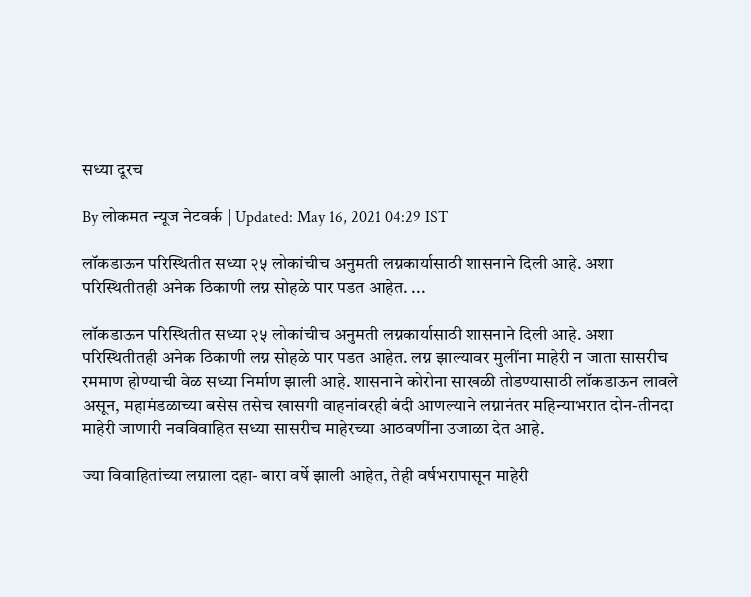सध्या दूरच

By लोकमत न्यूज नेटवर्क | Updated: May 16, 2021 04:29 IST

लॉकडाऊन परिस्थितीत सध्या २५ लोकांचीच अनुमती लग्नकार्यासाठी शासनाने दिली आहे. अशा परिस्थितीतही अनेक ठिकाणी लग्न सोहळे पार पडत आहेत. ...

लॉकडाऊन परिस्थितीत सध्या २५ लोकांचीच अनुमती लग्नकार्यासाठी शासनाने दिली आहे. अशा परिस्थितीतही अनेक ठिकाणी लग्न सोहळे पार पडत आहेत. लग्न झाल्यावर मुलींना माहेरी न जाता सासरीच रममाण होण्याची वेळ सध्या निर्माण झाली आहे. शासनाने कोरोना साखळी तोडण्यासाठी लॉकडाऊन लावले असून, महामंडळाच्या बसेस तसेच खासगी वाहनांवरही बंदी आणल्याने लग्नानंतर महिन्याभरात दोन-तीनदा माहेरी जाणारी नवविवाहित सध्या सासरीच माहेरच्या आठवणींना उजाळा देत आहे.

ज्या विवाहितांच्या लग्नाला दहा- बारा वर्षे झाली आहेत, तेही वर्षभरापासून माहेरी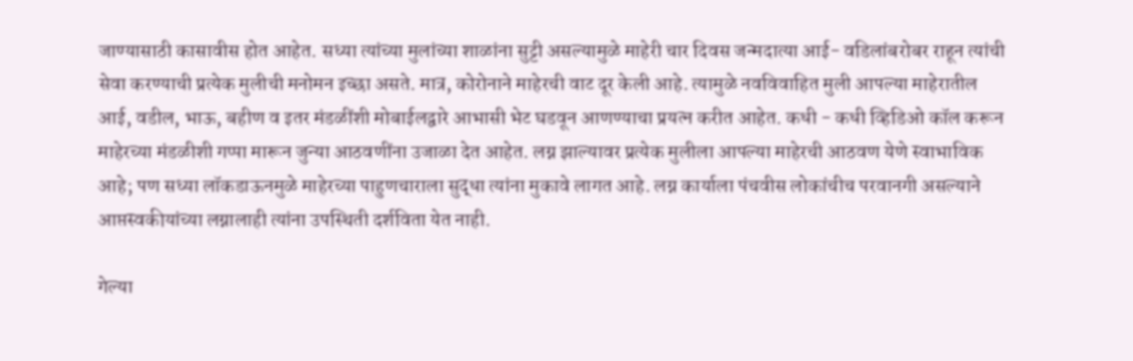जाण्यासाठी कासावीस होत आहेत. सध्या त्यांच्या मुलांच्या शाळांना सुट्टी असल्यामुळे माहेरी चार दिवस जन्मदात्या आई- वडिलांबरोबर राहून त्यांची सेवा करण्याची प्रत्येक मुलीची मनोमन इच्छा असते. मात्र, कोरोनाने माहेरची वाट दूर केली आहे. त्यामुळे नवविवाहित मुली आपल्या माहेरातील आई, वडील, भाऊ, बहीण व इतर मंडळींशी मोबाईलद्वारे आभासी भेट घडवून आणण्याचा प्रयत्न करीत आहेत. कधी - कधी व्हिडिओ कॉल करून माहेरच्या मंडळीशी गप्पा मारून जुन्या आठवणींना उजाळा देत आहेत. लग्न झाल्यावर प्रत्येक मुलीला आपल्या माहेरची आठवण येणे स्वाभाविक आहे; पण सध्या लॉकडाऊनमुळे माहेरच्या पाहुणचाराला सुद्धा त्यांना मुकावे लागत आहे. लग्न कार्याला पंचवीस लोकांचीच परवानगी असल्याने आप्तस्वकीयांच्या लग्नालाही त्यांना उपस्थिती दर्शविता येत नाही.

गेल्या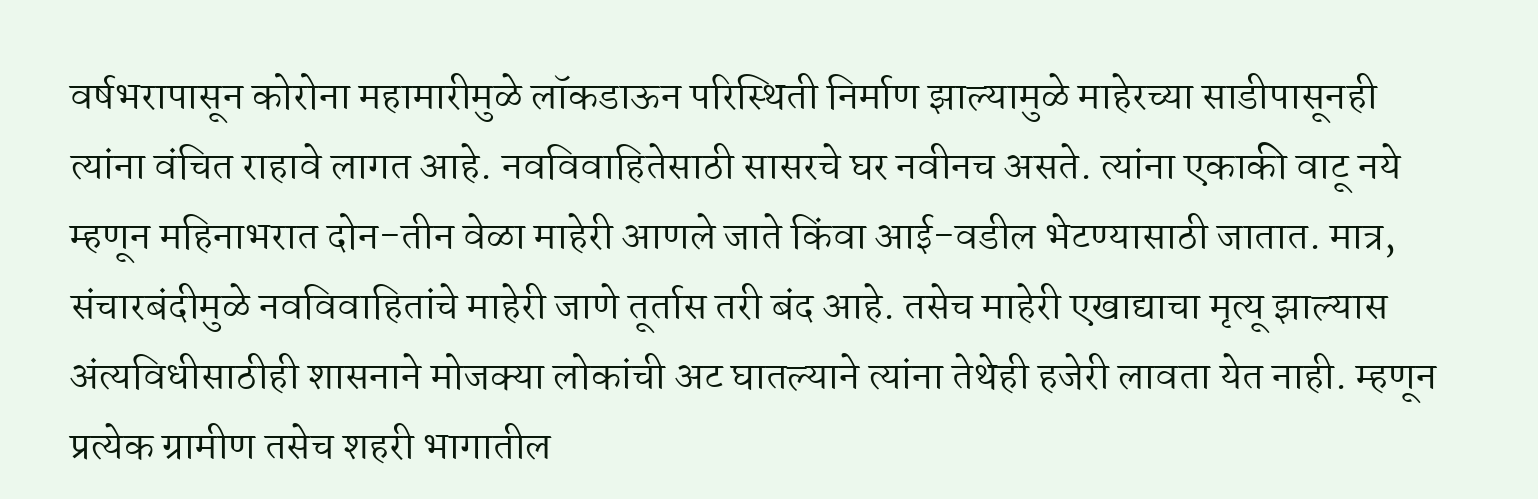वर्षभरापासून कोरोना महामारीमुळे लॉकडाऊन परिस्थिती निर्माण झाल्यामुळे माहेरच्या साडीपासूनही त्यांना वंचित राहावे लागत आहे. नवविवाहितेसाठी सासरचे घर नवीनच असते. त्यांना एकाकी वाटू नये म्हणून महिनाभरात दोन-तीन वेळा माहेरी आणले जाते किंवा आई-वडील भेटण्यासाठी जातात. मात्र, संचारबंदीमुळे नवविवाहितांचे माहेरी जाणे तूर्तास तरी बंद आहे. तसेच माहेरी एखाद्याचा मृत्यू झाल्यास अंत्यविधीसाठीही शासनाने मोजक्या लोकांची अट घातल्याने त्यांना तेथेही हजेरी लावता येत नाही. म्हणून प्रत्येक ग्रामीण तसेच शहरी भागातील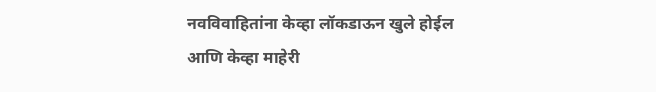नवविवाहितांना केव्हा लॉकडाऊन खुले होईल आणि केव्हा माहेरी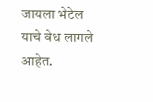जायला भेटेल याचे वेध लागले आहेत.